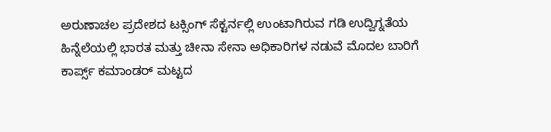ಅರುಣಾಚಲ ಪ್ರದೇಶದ ಟಕ್ಸಿಂಗ್ ಸೆಕ್ಟರ್ನಲ್ಲಿ ಉಂಟಾಗಿರುವ ಗಡಿ ಉದ್ವಿಗ್ನತೆಯ ಹಿನ್ನೆಲೆಯಲ್ಲಿ ಭಾರತ ಮತ್ತು ಚೀನಾ ಸೇನಾ ಅಧಿಕಾರಿಗಳ ನಡುವೆ ಮೊದಲ ಬಾರಿಗೆ ಕಾರ್ಪ್ಸ್ ಕಮಾಂಡರ್ ಮಟ್ಟದ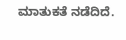ಮಾತುಕತೆ ನಡೆದಿದೆ.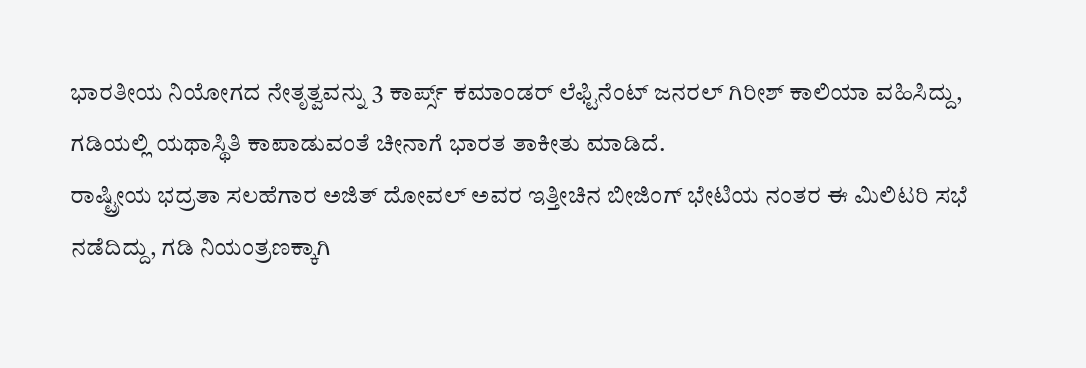ಭಾರತೀಯ ನಿಯೋಗದ ನೇತೃತ್ವವನ್ನು 3 ಕಾರ್ಪ್ಸ್ ಕಮಾಂಡರ್ ಲೆಫ್ಟಿನೆಂಟ್ ಜನರಲ್ ಗಿರೀಶ್ ಕಾಲಿಯಾ ವಹಿಸಿದ್ದು, ಗಡಿಯಲ್ಲಿ ಯಥಾಸ್ಥಿತಿ ಕಾಪಾಡುವಂತೆ ಚೀನಾಗೆ ಭಾರತ ತಾಕೀತು ಮಾಡಿದೆ.
ರಾಷ್ಟ್ರೀಯ ಭದ್ರತಾ ಸಲಹೆಗಾರ ಅಜಿತ್ ದೋವಲ್ ಅವರ ಇತ್ತೀಚಿನ ಬೀಜಿಂಗ್ ಭೇಟಿಯ ನಂತರ ಈ ಮಿಲಿಟರಿ ಸಭೆ ನಡೆದಿದ್ದು, ಗಡಿ ನಿಯಂತ್ರಣಕ್ಕಾಗಿ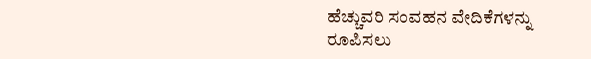ಹೆಚ್ಚುವರಿ ಸಂವಹನ ವೇದಿಕೆಗಳನ್ನು ರೂಪಿಸಲು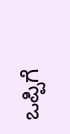ಒಪ್ಪಿಗೆ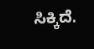ಸಿಕ್ಕಿದೆ.